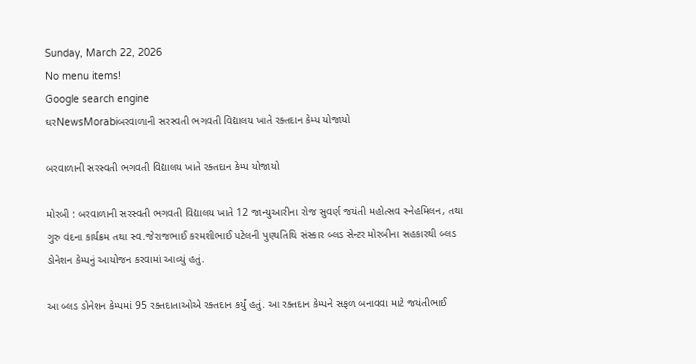Sunday, March 22, 2026
No menu items!
Google search engine
ઘરNewsMorabiબરવાળાની સરસ્વતી ભગવતી વિદ્યાલય ખાતે રક્તદાન કેમ્પ યોજાયો

બરવાળાની સરસ્વતી ભગવતી વિદ્યાલય ખાતે રક્તદાન કેમ્પ યોજાયો

મોરબી : બરવાળાની સરસ્વતી ભગવતી વિદ્યાલય ખાતે 12 જાન્યુઆરીના રોજ સુવર્ણ જયંતી મહોત્સવ સ્નેહમિલન, તથા ગુરુ વંદના કાર્યક્રમ તથા સ્વ.જેરાજભાઈ કરમશીભાઈ પટેલની પુણ્યતિથિ સંસ્કાર બ્લડ સેન્ટર મોરબીના સહકારથી બ્લડ ડોનેશન કેમ્પનું આયોજન કરવામાં આવ્યું હતું.

આ બ્લડ ડોનેશન કેમ્પમાં 95 રક્તદાતાઓએ રક્તદાન કર્યું હતું. આ રક્તદાન કેમ્પને સફળ બનાવવા માટે જયંતીભાઈ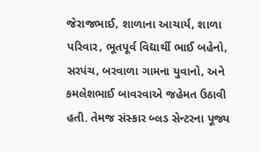જેરાજભાઈ, શાળાના આચાર્ય, શાળા પરિવાર, ભૂતપૂર્વ વિદ્યાર્થી ભાઈ બહેનો, સરપંચ, બરવાળા ગામના યુવાનો, અને કમલેશભાઈ બાવરવાએ જહેમત ઉઠાવી હતી. તેમજ સંસ્કાર બ્લડ સેન્ટરના પૂજ્ય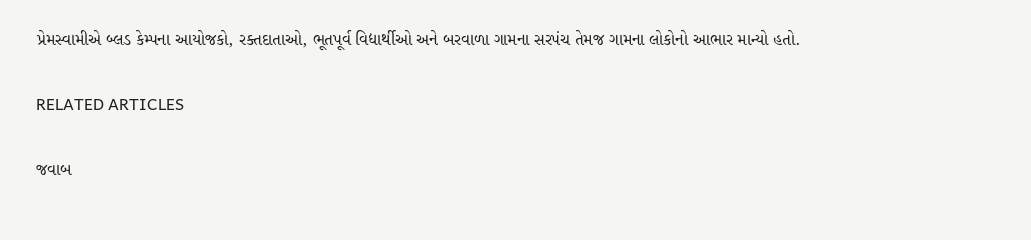પ્રેમસ્વામીએ બ્લડ કેમ્પના આયોજકો, રક્તદાતાઓ, ભૂતપૂર્વ વિદ્યાર્થીઓ અને બરવાળા ગામના સરપંચ તેમજ ગામના લોકોનો આભાર માન્યો હતો.

RELATED ARTICLES

જવાબ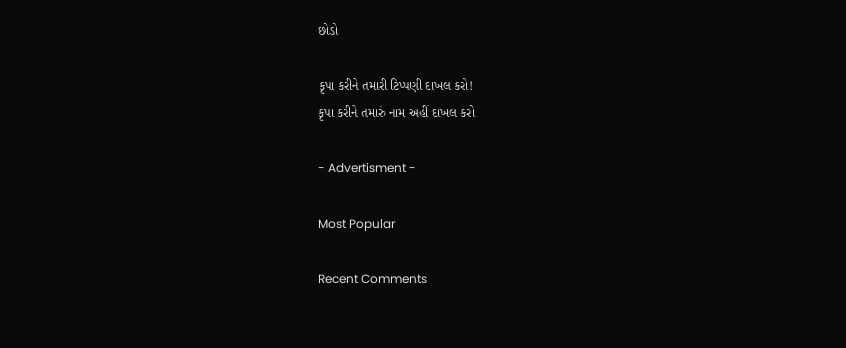છોડો

કૃપા કરીને તમારી ટિપ્પણી દાખલ કરો!
કૃપા કરીને તમારું નામ અહીં દાખલ કરો

- Advertisment -

Most Popular

Recent Comments